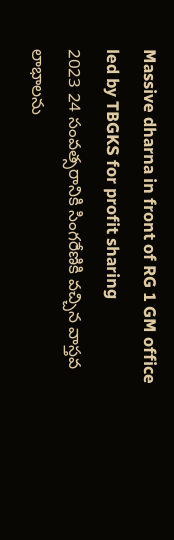Massive dharna in front of RG 1 GM office led by TBGKS for profit sharing
2023 24 సంవత్సరానికి సింగరేణికి వచ్చిన వాస్తవ లాభాలను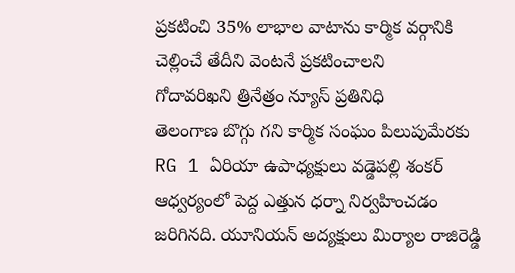ప్రకటించి 35% లాభాల వాటాను కార్మిక వర్గానికి చెల్లించే తేదీని వెంటనే ప్రకటించాలని
గోదావరిఖని త్రినేత్రం న్యూస్ ప్రతినిధి
తెలంగాణ బొగ్గు గని కార్మిక సంఘం పిలుపుమేరకు RG 1 ఏరియా ఉపాధ్యక్షులు వడ్డెపల్లి శంకర్ ఆధ్వర్యంలో పెద్ద ఎత్తున ధర్నా నిర్వహించడం జరిగినది. యూనియన్ అద్యక్షులు మిర్యాల రాజిరెడ్డి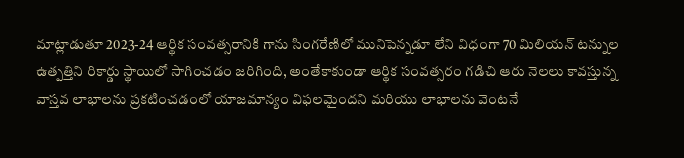మాట్లాడుతూ 2023-24 ఆర్థిక సంవత్సరానికి గాను సింగరేణిలో మునిపెన్నడూ లేని విధంగా 70 మిలియన్ టన్నుల ఉత్పత్తిని రికార్డు స్థాయిలో సాగించడం జరిగింది, అంతేకాకుండా ఆర్థిక సంవత్సరం గడిచి ఆరు నెలలు కావస్తున్న వాస్తవ లాభాలను ప్రకటించడంలో యాజమాన్యం విఫలమైందని మరియు లాభాలను వెంటనే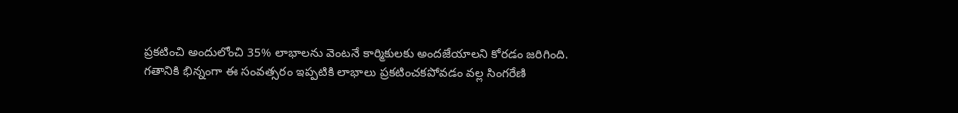ప్రకటించి అందులోంచి 35% లాభాలను వెంటనే కార్మికులకు అందజేయాలని కోరడం జరిగింది.
గతానికి భిన్నంగా ఈ సంవత్సరం ఇప్పటికి లాభాలు ప్రకటించకపోవడం వల్ల సింగరేణి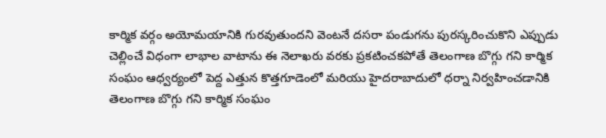కార్మిక వర్గం అయోమయానికి గురవుతుందని వెంటనే దసరా పండుగను పురస్కరించుకొని ఎప్పుడు చెల్లించే విధంగా లాభాల వాటాను ఈ నెలాఖరు వరకు ప్రకటించకపోతే తెలంగాణ బొగ్గు గని కార్మిక సంఘం ఆధ్వర్యంలో పెద్ద ఎత్తున కొత్తగూడెంలో మరియు హైదరాబాదులో ధర్నా నిర్వహించడానికి తెలంగాణ బొగ్గు గని కార్మిక సంఘం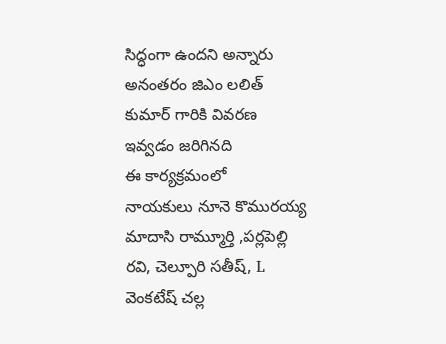సిద్ధంగా ఉందని అన్నారు అనంతరం జిఎం లలిత్ కుమార్ గారికి వివరణ ఇవ్వడం జరిగినది
ఈ కార్యక్రమంలో
నాయకులు నూనె కొమురయ్య మాదాసి రామ్మూర్తి ,పర్లపెల్లి రవి, చెల్పూరి సతీష్, L వెంకటేష్ చల్ల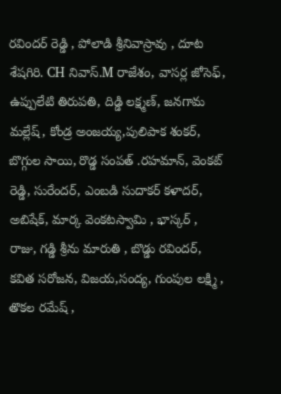రవిందర్ రెడ్డి , పోలాడి శ్రీనివాస్రావు , దూట శేషగిరి. CH నివాస్.M రాజేశం, వాసర్ల జోసెఫ్, ఉప్పులేటి తిరుపతి, దిడ్డి లక్ష్మణ్, జనగామ మల్లేష్, కోండ్ర అంజయ్య,పులిపాక శంకర్, బొగ్గుల సాయి, రొడ్డ సంపత్ .రహమాన్, వెంకట్ రెడ్డి, సురేందర్, ఎంబడి సుదాకర్ కళాదర్, అబిషేక్, మార్క వెంకటస్వామి , భాస్కర్ , రాజు, గడ్డి శ్రీను మారుతి , బొడ్డు రవిందర్, కవిత సరోజన, విజయ,సంద్య, గుంపుల లక్ష్మి , తొకల రమేష్ ,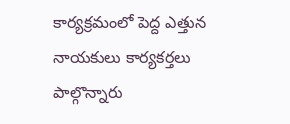కార్యక్రమంలో పెద్ద ఎత్తున నాయకులు కార్యకర్తలు పాల్గొన్నారు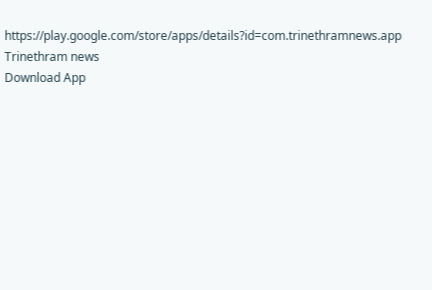https://play.google.com/store/apps/details?id=com.trinethramnews.app
Trinethram news
Download App